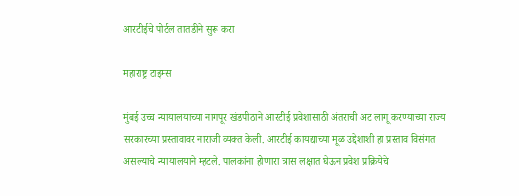आरटीईचे पोर्टल तातडीने सुरू करा

महाराष्ट्र टाइम्स

मुंबई उच्च न्यायालयाच्या नागपूर खंडपीठाने आरटीई प्रवेशासाठी अंतराची अट लागू करण्याच्या राज्य सरकारच्या प्रस्तावावर नाराजी व्यक्त केली. आरटीई कायद्याच्या मूळ उद्देशाशी हा प्रस्ताव विसंगत असल्याचे न्यायालयाने म्हटले. पालकांना होणारा त्रास लक्षात घेऊन प्रवेश प्रक्रियेचे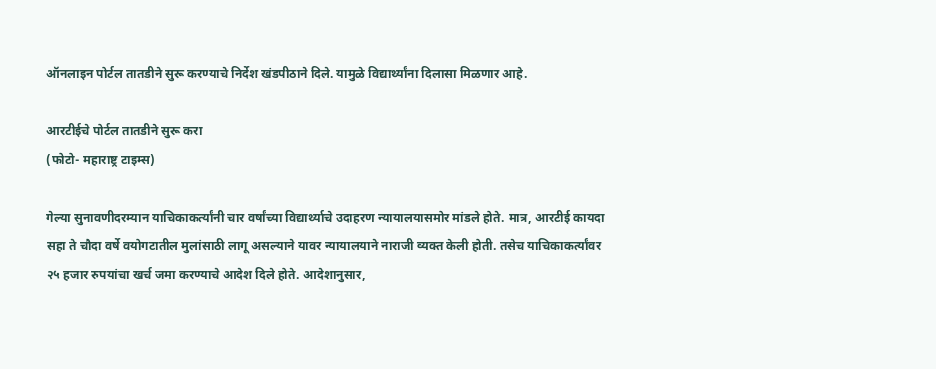ऑनलाइन पोर्टल तातडीने सुरू करण्याचे निर्देश खंडपीठाने दिले. यामुळे विद्यार्थ्यांना दिलासा मिळणार आहे.

आरटीईचे पोर्टल तातडीने सुरू करा
(फोटो- महाराष्ट्र टाइम्स)

गेल्या सुनावणीदरम्यान याचिकाकर्त्यांनी चार वर्षांच्या विद्यार्थ्याचे उदाहरण न्यायालयासमोर मांडले होते. मात्र, आरटीई कायदा सहा ते चौदा वर्षे वयोगटातील मुलांसाठी लागू असल्याने यावर न्यायालयाने नाराजी व्यक्त केली होती. तसेच याचिकाकर्त्यांवर २५ हजार रुपयांचा खर्च जमा करण्याचे आदेश दिले होते. आदेशानुसार,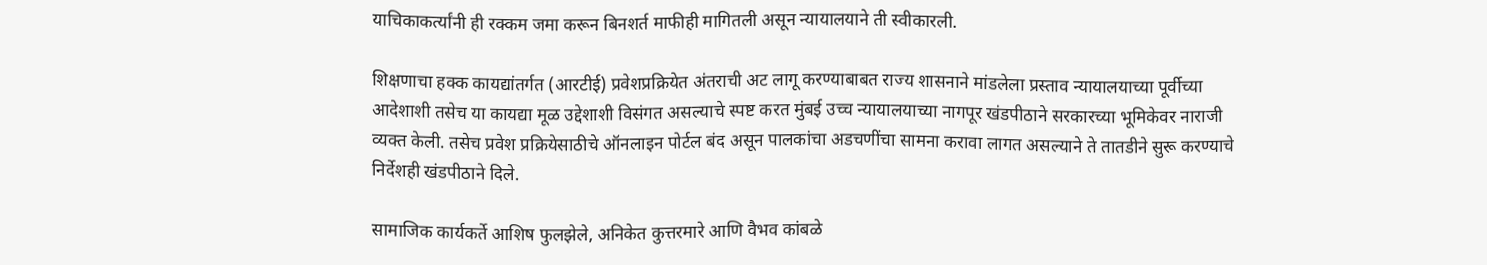याचिकाकर्त्यांनी ही रक्कम जमा करून बिनशर्त माफीही मागितली असून न्यायालयाने ती स्वीकारली.

शिक्षणाचा हक्क कायद्यांतर्गत (आरटीई) प्रवेशप्रक्रियेत अंतराची अट लागू करण्याबाबत राज्य शासनाने मांडलेला प्रस्ताव न्यायालयाच्या पूर्वीच्या आदेशाशी तसेच या कायद्या मूळ उद्देशाशी विसंगत असल्याचे स्पष्ट करत मुंबई उच्च न्यायालयाच्या नागपूर खंडपीठाने सरकारच्या भूमिकेवर नाराजी व्यक्त केली. तसेच प्रवेश प्रक्रियेसाठीचे ऑनलाइन पोर्टल बंद असून पालकांचा अडचणींचा सामना करावा लागत असल्याने ते तातडीने सुरू करण्याचे निर्देशही खंडपीठाने दिले.

सामाजिक कार्यकर्ते आशिष फुलझेले, अनिकेत कुत्तरमारे आणि वैभव कांबळे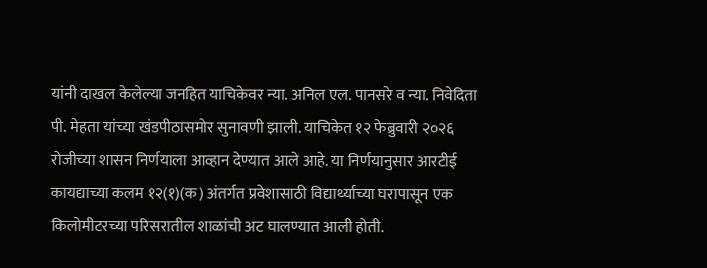यांनी दाखल केलेल्या जनहित याचिकेवर न्या. अनिल एल. पानसरे व न्या. निवेदिता पी. मेहता यांच्या खंडपीठासमोर सुनावणी झाली. याचिकेत १२ फेब्रुवारी २०२६ रोजीच्या शासन निर्णयाला आव्हान देण्यात आले आहे. या निर्णयानुसार आरटीई कायद्याच्या कलम १२(१)(क) अंतर्गत प्रवेशासाठी विद्यार्थ्याच्या घरापासून एक किलोमीटरच्या परिसरातील शाळांची अट घालण्यात आली होती.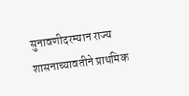सुनावणीदरम्यान राज्य शासनाच्यावतीने प्राथमिक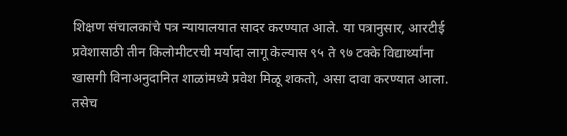शिक्षण संचालकांचे पत्र न्यायालयात सादर करण्यात आले. या पत्रानुसार, आरटीई प्रवेशासाठी तीन किलोमीटरची मर्यादा लागू केल्यास ९५ ते ९७ टक्के विद्यार्थ्यांना खासगी विनाअनुदानित शाळांमध्ये प्रवेश मिळू शकतो, असा दावा करण्यात आला. तसेच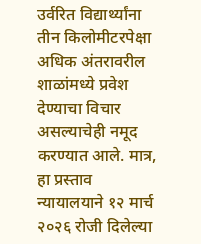उर्वरित विद्यार्थ्यांना तीन किलोमीटरपेक्षा अधिक अंतरावरील शाळांमध्ये प्रवेश देण्याचा विचार असल्याचेही नमूद करण्यात आले. मात्र, हा प्रस्ताव न्यायालयाने १२ मार्च २०२६ रोजी दिलेल्या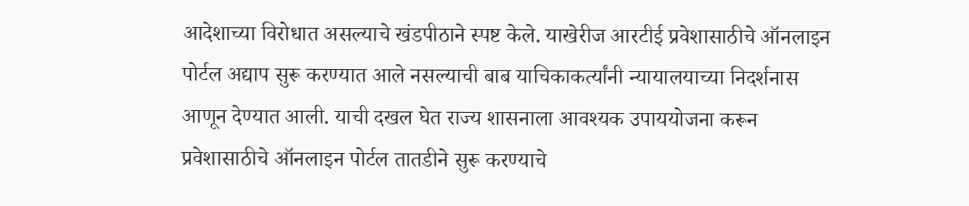आदेशाच्या विरोधात असल्याचे खंडपीठाने स्पष्ट केले. याखेरीज आरटीई प्रवेशासाठीचे ऑनलाइन पोर्टल अद्याप सुरू करण्यात आले नसल्याची बाब याचिकाकर्त्यांनी न्यायालयाच्या निदर्शनास आणून देण्यात आली. याची दखल घेत राज्य शासनाला आवश्यक उपाययोजना करून प्रवेशासाठीचे ऑनलाइन पोर्टल तातडीने सुरू करण्याचे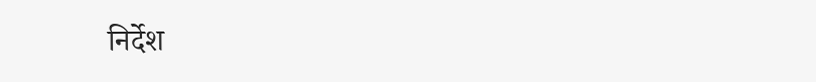निर्देश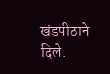खंडपीठाने दिले.